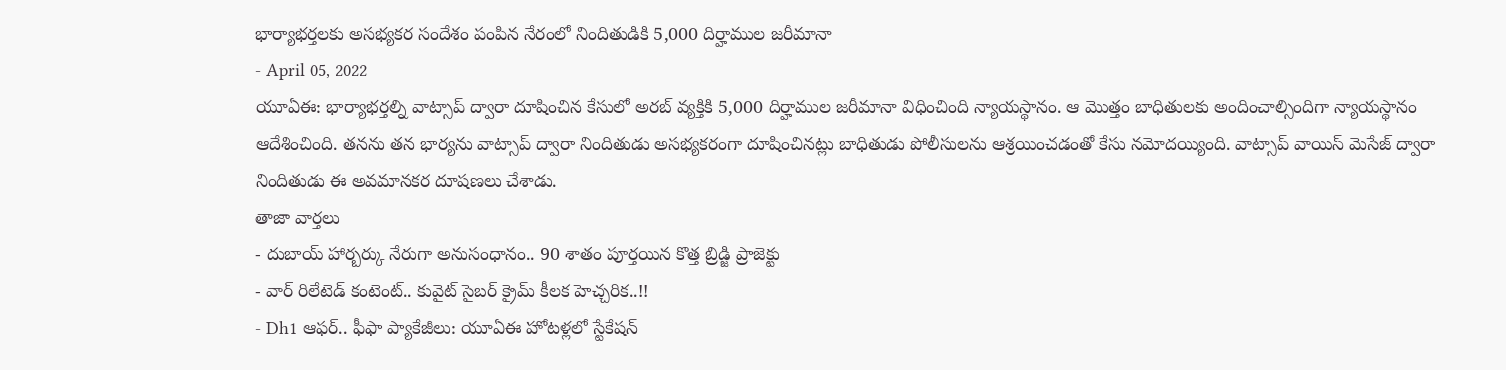భార్యాభర్తలకు అసభ్యకర సందేశం పంపిన నేరంలో నిందితుడికి 5,000 దిర్హాముల జరీమానా
- April 05, 2022
యూఏఈ: భార్యాభర్తల్ని వాట్సాప్ ద్వారా దూషించిన కేసులో అరబ్ వ్యక్తికి 5,000 దిర్హాముల జరీమానా విధించింది న్యాయస్థానం. ఆ మొత్తం బాధితులకు అందించాల్సిందిగా న్యాయస్థానం ఆదేశించింది. తనను తన భార్యను వాట్సాప్ ద్వారా నిందితుడు అసభ్యకరంగా దూషించినట్లు బాధితుడు పోలీసులను ఆశ్రయించడంతో కేసు నమోదయ్యింది. వాట్సాప్ వాయిస్ మెసేజ్ ద్వారా నిందితుడు ఈ అవమానకర దూషణలు చేశాడు.
తాజా వార్తలు
- దుబాయ్ హార్బర్కు నేరుగా అనుసంధానం.. 90 శాతం పూర్తయిన కొత్త బ్రిడ్జి ప్రాజెక్టు
- వార్ రిలేటెడ్ కంటెంట్.. కువైట్ సైబర్ క్రైమ్ కీలక హెచ్చరిక..!!
- Dh1 ఆఫర్.. ఫీఫా ప్యాకేజీలు: యూఏఈ హోటళ్లలో స్టేకేషన్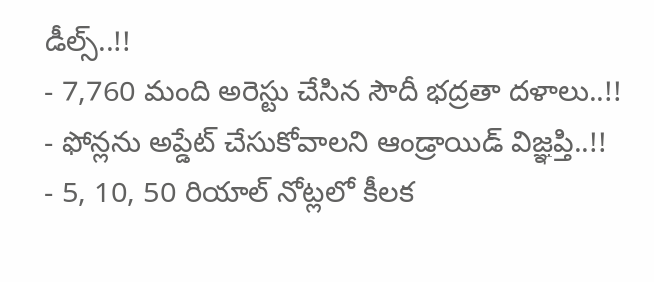డీల్స్..!!
- 7,760 మంది అరెస్టు చేసిన సౌదీ భద్రతా దళాలు..!!
- ఫోన్లను అప్డేట్ చేసుకోవాలని ఆండ్రాయిడ్ విజ్ఞప్తి..!!
- 5, 10, 50 రియాల్ నోట్లలో కీలక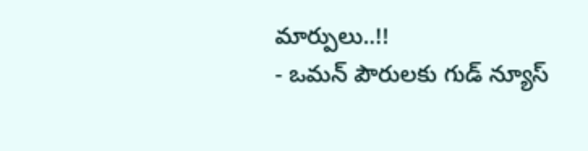మార్పులు..!!
- ఒమన్ పౌరులకు గుడ్ న్యూస్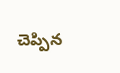చెప్పిన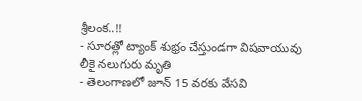శ్రీలంక..!!
- సూరత్లో ట్యాంక్ శుభ్రం చేస్తుండగా విషవాయువు లీకై నలుగురు మృతి
- తెలంగాణలో జూన్ 15 వరకు వేసవి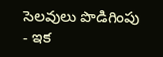సెలవులు పొడిగింపు
- ఇక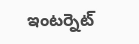ఇంటర్నెట్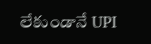లేకుండానే UPI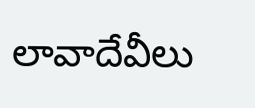లావాదేవీలు